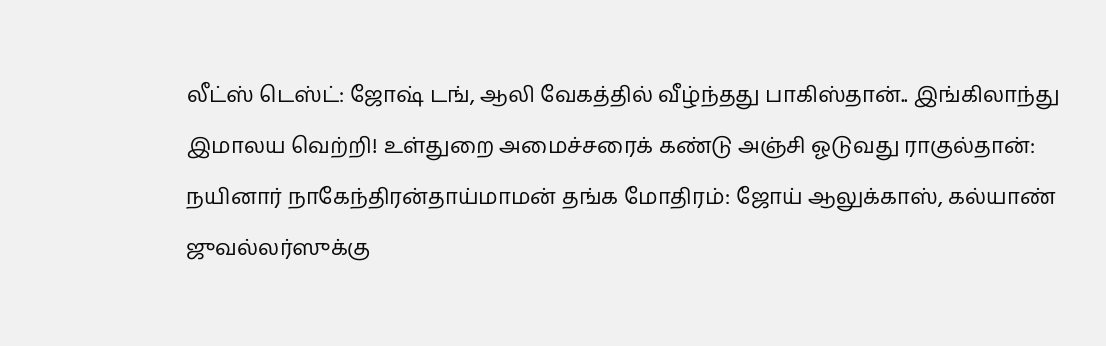லீட்ஸ் டெஸ்ட்: ஜோஷ் டங், ஆலி வேகத்தில் வீழ்ந்தது பாகிஸ்தான்.. இங்கிலாந்து இமாலய வெற்றி! உள்துறை அமைச்சரைக் கண்டு அஞ்சி ஓடுவது ராகுல்தான்: நயினார் நாகேந்திரன்தாய்மாமன் தங்க மோதிரம்: ஜோய் ஆலுக்காஸ், கல்யாண் ஜுவல்லர்ஸுக்கு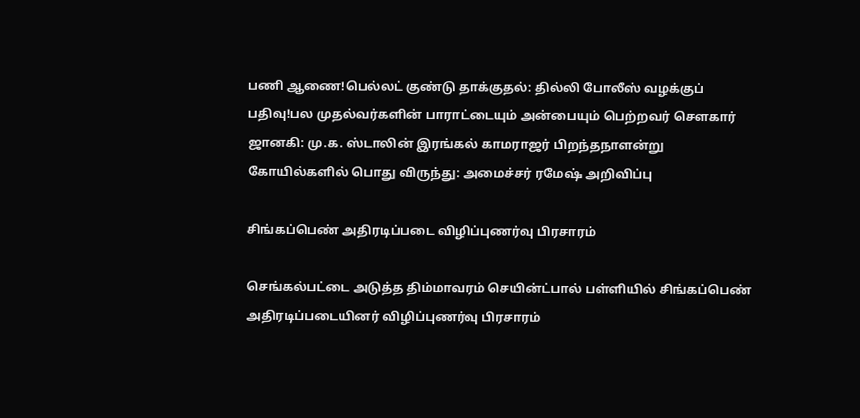பணி ஆணை!பெல்லட் குண்டு தாக்குதல்: தில்லி போலீஸ் வழக்குப் பதிவு!பல முதல்வர்களின் பாராட்டையும் அன்பையும் பெற்றவர் சௌகார் ஜானகி: மு.க. ஸ்டாலின் இரங்கல் காமராஜர் பிறந்தநாளன்று கோயில்களில் பொது விருந்து: அமைச்சர் ரமேஷ் அறிவிப்பு

சிங்கப்பெண் அதிரடிப்படை விழிப்புணர்வு பிரசாரம்

செங்கல்பட்டை அடுத்த திம்மாவரம் செயின்ட்பால் பள்ளியில் சிங்கப்பெண் அதிரடிப்படையினர் விழிப்புணர்வு பிரசாரம்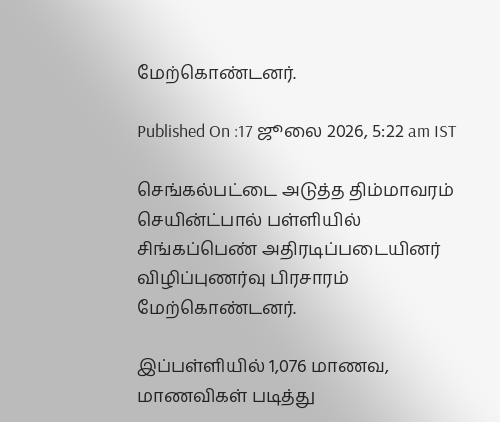மேற்கொண்டனர்.

Published On :17 ஜூலை 2026, 5:22 am IST

செங்கல்பட்டை அடுத்த திம்மாவரம் செயின்ட்பால் பள்ளியில் சிங்கப்பெண் அதிரடிப்படையினர் விழிப்புணர்வு பிரசாரம் மேற்கொண்டனர்.

இப்பள்ளியில் 1,076 மாணவ, மாணவிகள் படித்து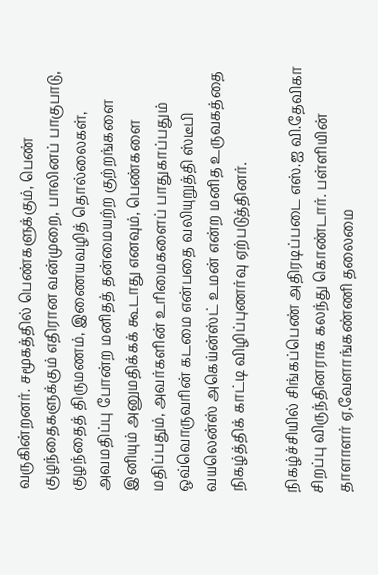வருகின்றனர். சமூகத்தில் பெண்களுக்கும், பெண் குழந்தைகளுக்கும் எதிரான வன்முறை, பாலினப் பாகுபாடு, குழந்தைத் திருமணம், இணையவழித் தொல்லைகள், அவமதிப்பு போன்ற மனிதத் தன்மையற்ற குற்றங்களை இனியும் அனுமதிக்கக் கூடாது எனவும், பெண்களை மதிப்பதும், அவர்களின் உரிமைகளைப் பாதுகாப்பதும் ஒவ்வொருவரின் கடமை என்பதை வலியுறுத்தி ஸ்டீபி வயலென்ஸ் அகெய்ன்ஸ்ட் உமன் என்ற மனித உருவகத்தை நிகழ்த்திக் காட்டி விழிப்புணர்வு ஏற்படுத்தினர்.

நிகழ்ச்சியில் சிங்கப்பெண் அதிரடிப்படை எஸ்.ஐ வி.தேவிகா சிறப்பு விருந்தினராக கலந்து கொண்டார். பள்ளியின் தாளாளர் ஏ,வேளாங்கண்ணி தலைமை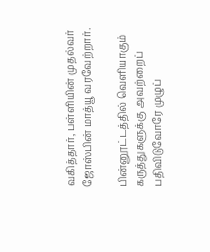வகித்தார், பள்ளியின் முதல்வர் ஜோஸ்பின் மாத்யூ வரவேற்றார்.

பின்னூட்டத்தில் வெளியாகும் கருத்துகளுக்கு அவற்றைப் பதிவிடுவோரே முழுப்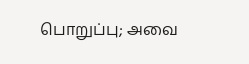பொறுப்பு; அவை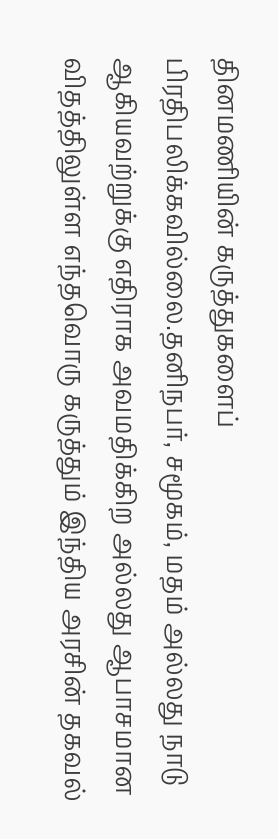தினமணியின் கருத்துகளைப் பிரதிபலிக்கவில்லை.தனிநபர், சமூகம், மதம் அல்லது நாடு ஆகியவற்றுக்கு எதிராக அவமதிக்கிற அல்லது ஆபாசமான விதத்திலுள்ள எந்தவொரு கருத்தும் இந்திய அரசின் தகவல்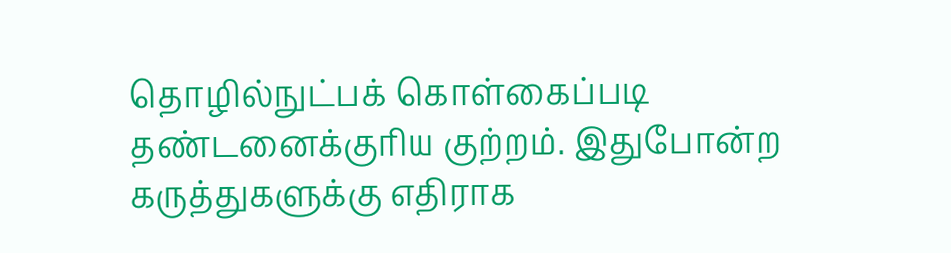தொழில்நுட்பக் கொள்கைப்படி தண்டனைக்குரிய குற்றம். இதுபோன்ற கருத்துகளுக்கு எதிராக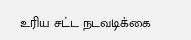உரிய சட்ட நடவடிக்கை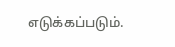எடுக்கப்படும்.